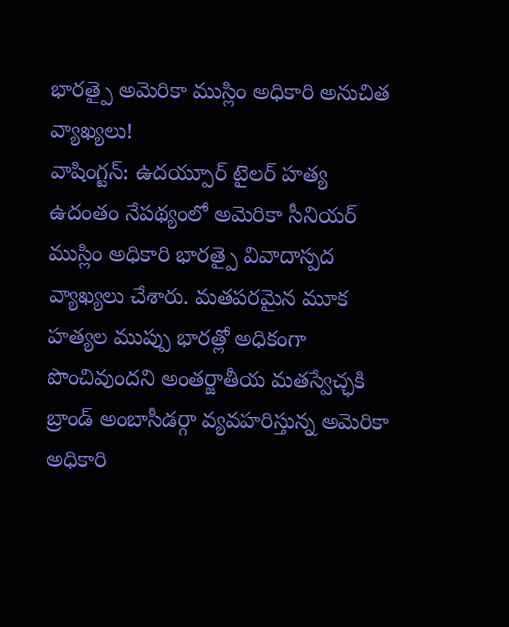భారత్పై అమెరికా ముస్లిం అధికారి అనుచిత వ్యాఖ్యలు!
వాషింగ్టన్: ఉదయ్పూర్ టైలర్ హత్య ఉదంతం నేపథ్యంలో అమెరికా సీనియర్ ముస్లిం అధికారి భారత్పై వివాదాస్పద వ్యాఖ్యలు చేశారు. మతపరమైన మూక హత్యల ముప్పు భారత్లో అధికంగా పొంచివుందని అంతర్జాతీయ మతస్వేచ్ఛకి బ్రాండ్ అంబాసీడర్గా వ్యవహరిస్తున్న అమెరికా అధికారి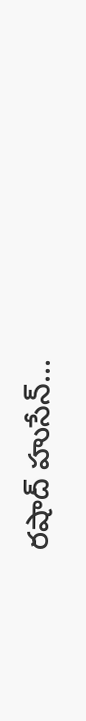రషాద్ హుసేన్...